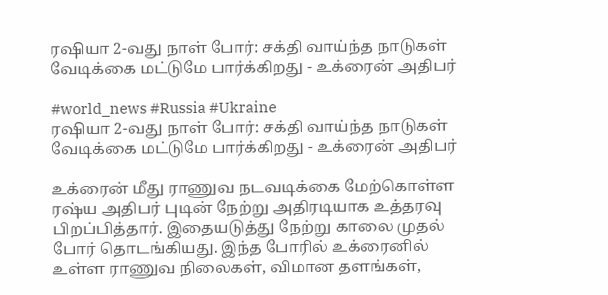ரஷியா 2-வது நாள் போர்: சக்தி வாய்ந்த நாடுகள் வேடிக்கை மட்டுமே பார்க்கிறது - உக்ரைன் அதிபர்

#world_news #Russia #Ukraine
ரஷியா 2-வது நாள் போர்: சக்தி வாய்ந்த நாடுகள் வேடிக்கை மட்டுமே பார்க்கிறது - உக்ரைன் அதிபர்

உக்ரைன் மீது ராணுவ நடவடிக்கை மேற்கொள்ள ரஷ்ய அதிபர் புடின் நேற்று அதிரடியாக உத்தரவு பிறப்பித்தார். இதையடுத்து நேற்று காலை முதல் போர் தொடங்கியது. இந்த போரில் உக்ரைனில் உள்ள ராணுவ நிலைகள், விமான தளங்கள்,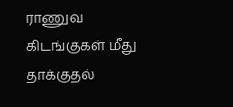ராணுவ கிடங்குகள் மீது தாக்குதல்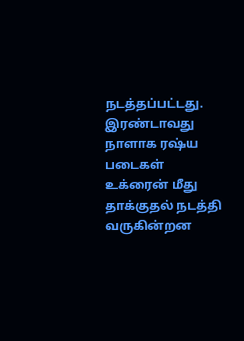நடத்தப்பட்டது. இரண்டாவது நாளாக ரஷ்ய படைகள் உக்ரைன் மீது தாக்குதல் நடத்தி வருகின்றன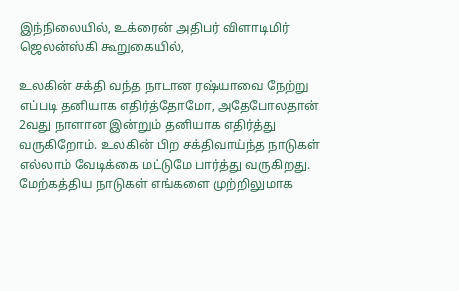இந்நிலையில், உக்ரைன் அதிபர் விளாடிமிர் ஜெலன்ஸ்கி கூறுகையில்,

உலகின் சக்தி வந்த நாடான ரஷ்யாவை நேற்று எப்படி தனியாக எதிர்த்தோமோ, அதேபோலதான் 2வது நாளான இன்றும் தனியாக எதிர்த்து வருகிறோம். உலகின் பிற சக்திவாய்ந்த நாடுகள் எல்லாம் வேடிக்கை மட்டுமே பார்த்து வருகிறது. மேற்கத்திய நாடுகள் எங்களை முற்றிலுமாக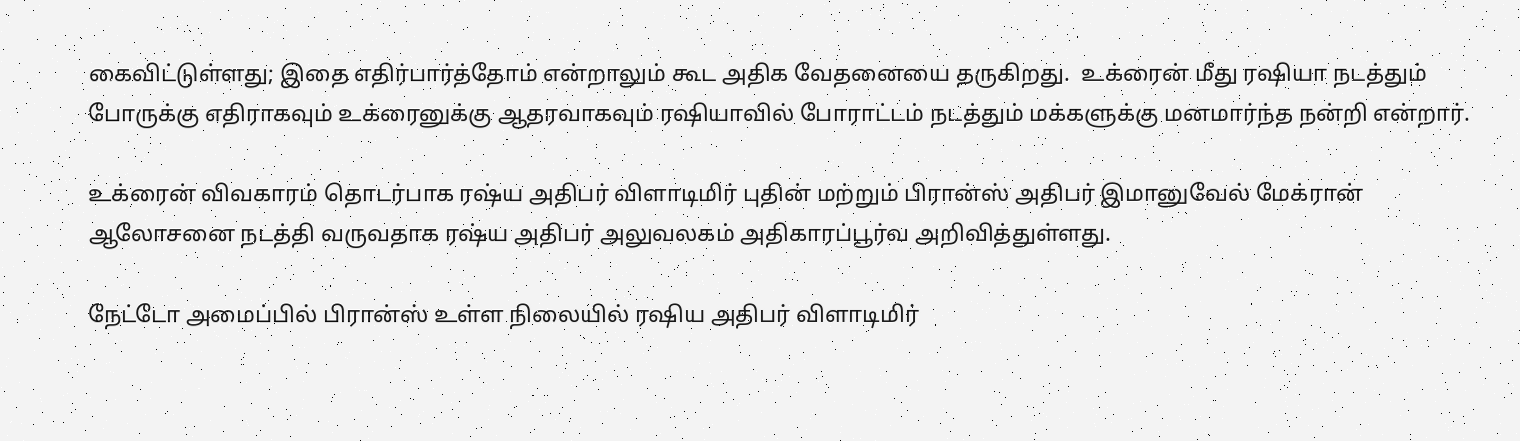கைவிட்டுள்ளது; இதை எதிர்பார்த்தோம் என்றாலும் கூட அதிக வேதனையை தருகிறது.  உக்ரைன் மீது ரஷியா நடத்தும் போருக்கு எதிராகவும் உக்ரைனுக்கு ஆதரவாகவும் ரஷியாவில் போராட்டம் நடத்தும் மக்களுக்கு மனமார்ந்த நன்றி என்றார்.

உக்ரைன் விவகாரம் தொடர்பாக ரஷ்ய அதிபர் விளாடிமிர் புதின் மற்றும் பிரான்ஸ் அதிபர் இமானுவேல் மேக்ரான் ஆலோசனை நடத்தி வருவதாக ரஷ்ய அதிபர் அலுவலகம் அதிகாரப்பூர்வ அறிவித்துள்ளது.

நேட்டோ அமைப்பில் பிரான்ஸ் உள்ள நிலையில் ரஷிய அதிபர் விளாடிமிர்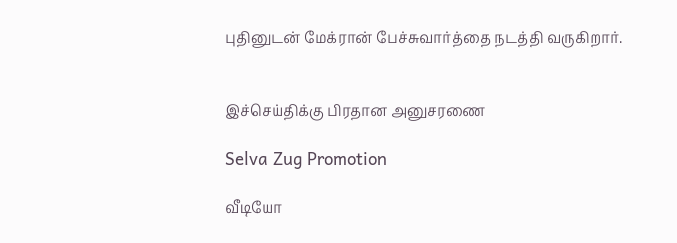புதினுடன் மேக்ரான் பேச்சுவார்த்தை நடத்தி வருகிறார்.


இச்செய்திக்கு பிரதான அனுசரணை

Selva Zug Promotion

வீடியோ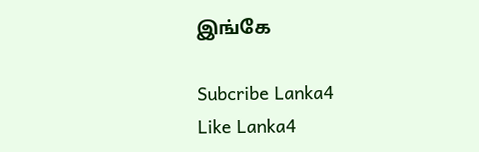இங்கே

Subcribe Lanka4
Like Lanka4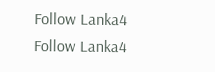Follow Lanka4
Follow Lanka4